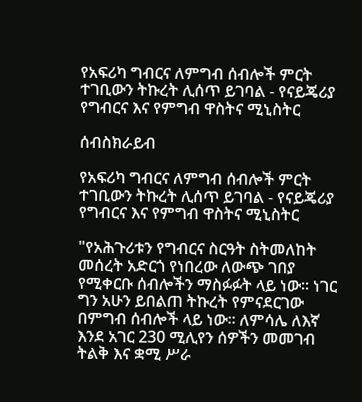የአፍሪካ ግብርና ለምግብ ሰብሎች ምርት ተገቢውን ትኩረት ሊሰጥ ይገባል - የናይጄሪያ የግብርና እና የምግብ ዋስትና ሚኒስትር

ሰብስክራይብ

የአፍሪካ ግብርና ለምግብ ሰብሎች ምርት ተገቢውን ትኩረት ሊሰጥ ይገባል - የናይጄሪያ የግብርና እና የምግብ ዋስትና ሚኒስትር

"የአሕጉሪቱን የግብርና ስርዓት ስትመለከት መሰረት አድርጎ የነበረው ለውጭ ገበያ የሚቀርቡ ሰብሎችን ማስፉፉት ላይ ነው። ነገር ግን አሁን ይበልጠ ትኩረት የምናደርገው በምግብ ሰብሎች ላይ ነው። ለምሳሌ ለእኛ እንደ አገር 230 ሚሊየን ሰዎችን መመገብ ትልቅ እና ቋሚ ሥራ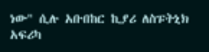ነው" ሲሉ አቡበከር ኪያሪ ለስፑትኒክ አፍሪካ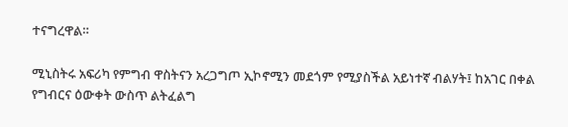ተናግረዋል።

ሚኒስትሩ አፍሪካ የምግብ ዋስትናን አረጋግጦ ኢኮኖሚን መደጎም የሚያስችል አይነተኛ ብልሃት፤ ከአገር በቀል የግብርና ዕውቀት ውስጥ ልትፈልግ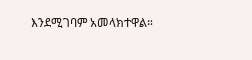እንደሚገባም አመላክተዋል።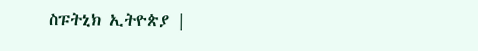ስፑትኒክ ኢትዮጵያ |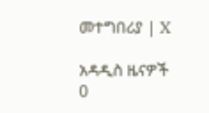መተግበሪያ | X

አዳዲስ ዜናዎች
0